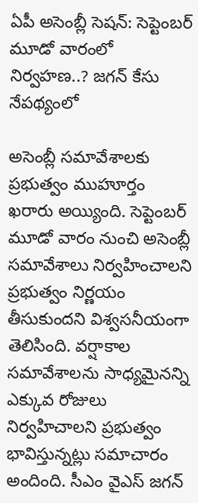ఏపీ అసెంబ్లీ సెషన్: సెప్టెంబర్ మూడో వారంలో నిర్వహణ..? జగన్ కేసు నేపథ్యంలో

అసెంబ్లీ సమావేశాలకు ప్రభుత్వం ముహూర్తం ఖరారు అయ్యింది. సెప్టెంబర్ మూడో వారం నుంచి అసెంబ్లీ సమావేశాలు నిర్వహించాలని ప్రభుత్వం నిర్ణయం తీసుకుందని విశ్వసనీయంగా తెలిసింది. వర్షాకాల సమావేశాలను సాధ్యమైనన్ని ఎక్కువ రోజులు నిర్వహిచాలని ప్రభుత్వం భావిస్తున్నట్లు సమాచారం అందింది. సీఎం వైఎస్ జగన్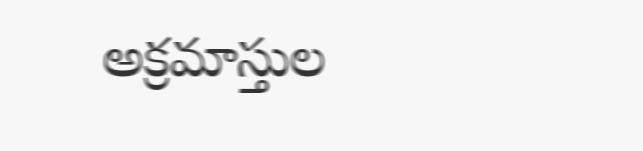అక్రమాస్తుల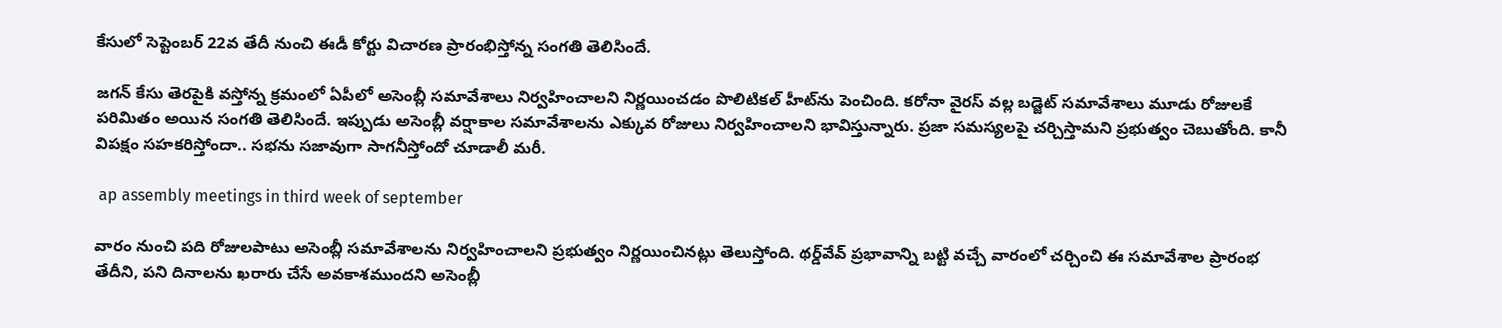కేసులో సెప్టెంబర్ 22వ తేదీ నుంచి ఈడీ కోర్టు విచారణ ప్రారంభిస్తోన్న సంగతి తెలిసిందే.

జగన్ కేసు తెరపైకి వస్తోన్న క్రమంలో ఏపీలో అసెంబ్లీ సమావేశాలు నిర్వహించాలని నిర్ణయించడం పొలిటికల్ హీట్‌ను పెంచింది. కరోనా వైరస్ వల్ల బడ్జెట్ సమావేశాలు మూడు రోజులకే పరిమితం అయిన సంగతి తెలిసిందే. ఇప్పుడు అసెంబ్లీ వర్షాకాల సమావేశాలను ఎక్కువ రోజులు నిర్వహించాలని భావిస్తున్నారు. ప్రజా సమస్యలపై చర్చిస్తామని ప్రభుత్వం చెబుతోంది. కానీ విపక్షం సహకరిస్తోందా.. సభను సజావుగా సాగనీస్తోందో చూడాలీ మరీ.

 ap assembly meetings in third week of september

వారం నుంచి పది రోజులపాటు అసెంబ్లీ సమావేశాలను నిర్వహించాలని ప్రభుత్వం నిర్ణయించినట్లు తెలుస్తోంది. థర్డ్‌వేవ్‌ ప్రభావాన్ని బట్టి వచ్చే వారంలో చర్చించి ఈ సమావేశాల ప్రారంభ తేదీని, పని దినాలను ఖరారు చేసే అవకాశముందని అసెంబ్లీ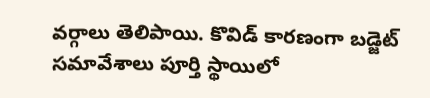వర్గాలు తెలిపాయి. కొవిడ్‌ కారణంగా బడ్జెట్‌ సమావేశాలు పూర్తి స్థాయిలో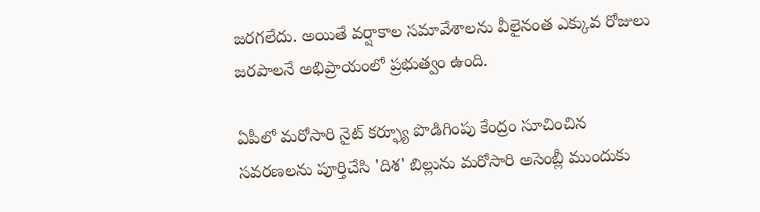జరగలేదు. అయితే వర్షాకాల సమావేశాలను వీలైనంత ఎక్కువ రోజులు జరపాలనే అభిప్రాయంలో ప్రభుత్వం ఉంది.

ఏపీలో మరోసారి నైట్ కర్ఫ్యూ పొడిగింపు కేంద్రం సూచించిన సవరణలను పూర్తిచేసి 'దిశ' బిల్లును మరోసారి అసెంబ్లీ ముందుకు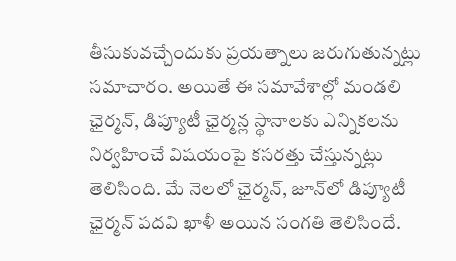తీసుకువచ్చేందుకు ప్రయత్నాలు జరుగుతున్నట్లు సమాచారం. అయితే ఈ సమావేశాల్లో మండలి ఛైర్మన్‌, డిప్యూటీ ఛైర్మన్ల స్థానాలకు ఎన్నికలను నిర్వహించే విషయంపై కసరత్తు చేస్తున్నట్లు తెలిసింది. మే నెలలో ఛైర్మన్‌, జూన్‌లో డిప్యూటీ ఛైర్మన్‌ పదవి ఖాళీ అయిన సంగతి తెలిసిందే.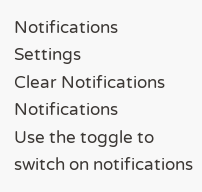Notifications
Settings
Clear Notifications
Notifications
Use the toggle to switch on notifications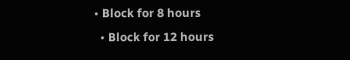• Block for 8 hours
  • Block for 12 hours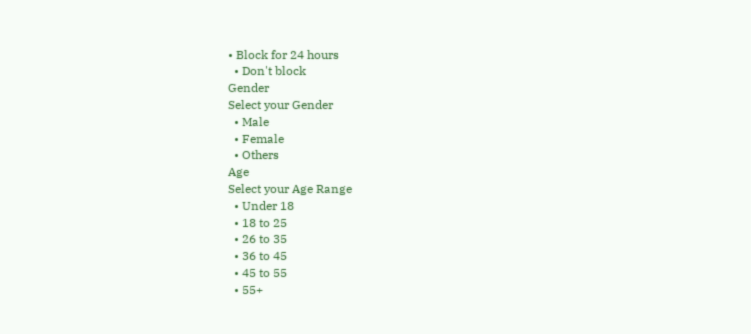• Block for 24 hours
  • Don't block
Gender
Select your Gender
  • Male
  • Female
  • Others
Age
Select your Age Range
  • Under 18
  • 18 to 25
  • 26 to 35
  • 36 to 45
  • 45 to 55
  • 55+